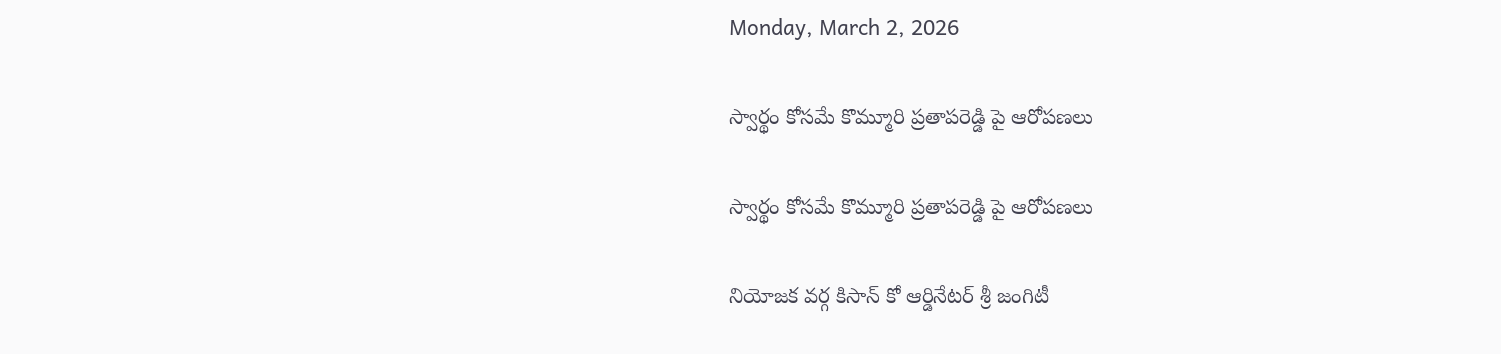Monday, March 2, 2026

స్వార్థం కోసమే కొమ్మూరి ప్రతాపరెడ్డి పై ఆరోపణలు

స్వార్థం కోసమే కొమ్మూరి ప్రతాపరెడ్డి పై ఆరోపణలు

నియోజక వర్గ కిసాన్ కో ఆర్డినేటర్ శ్రీ జంగిటీ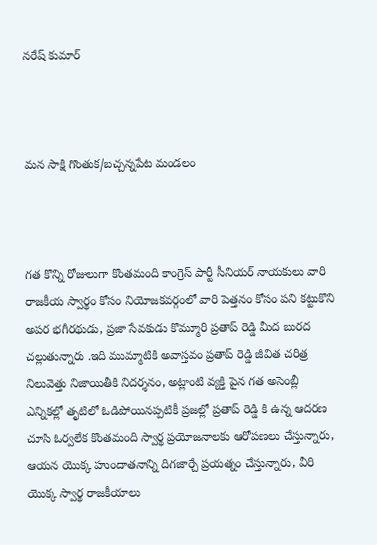నరేష్ కుమార్



మన సాక్షి గొంతుక/బచ్చన్నపేట మండలం



గత కొన్ని రోజులుగా కొంతమంది కాంగ్రెస్ పార్టీ సీనియర్ నాయకులు వారి రాజకీయ స్వార్థం కోసం నియోజకవర్గంలో వారి పెత్తనం కోసం పని కట్టుకొని అపర భగీరథుడు, ప్రజా సేవకుడు కొమ్మూరి ప్రతాప్ రెడ్డి మీద బురద చల్లుతున్నారు .ఇది ముమ్మాటికి అవాస్తవం ప్రతాప్ రెడ్డి జీవిత చరిత్ర నిలువెత్తు నిజాయితీకి నిదర్శనం, అట్లాంటి వ్యక్తి పైన గత అసెంబ్లీ ఎన్నికల్లో తృటిలో ఓడిపోయినప్పటికీ ప్రజల్లో ప్రతాప్ రెడ్డి కి ఉన్న ఆదరణ చూసి ఓర్వలేక కొంతమంది స్వార్థ ప్రయోజనాలకు ఆరోపణలు చేస్తున్నారు, ఆయన యొక్క హుందాతనాన్ని దిగజార్చే ప్రయత్నం చేస్తున్నారు, వీరి యొక్క స్వార్థ రాజకీయాలు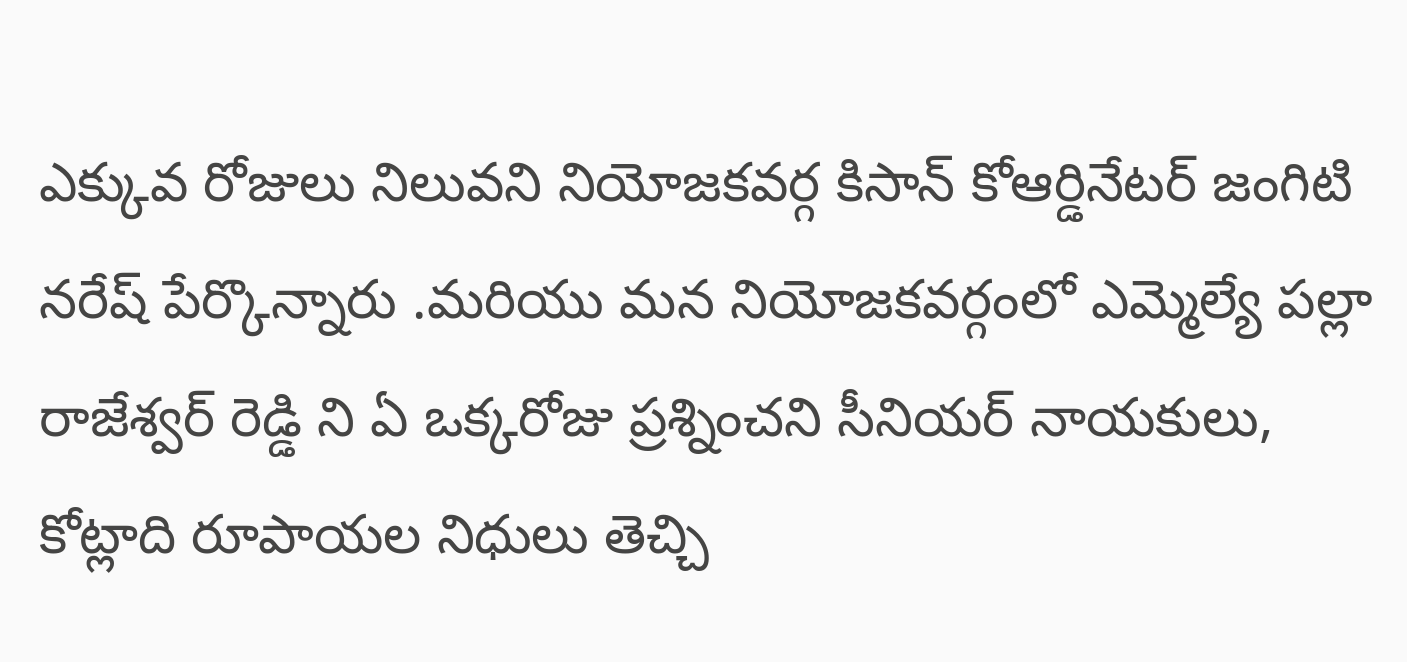ఎక్కువ రోజులు నిలువని నియోజకవర్గ కిసాన్ కోఆర్డినేటర్ జంగిటి నరేష్ పేర్కొన్నారు .మరియు మన నియోజకవర్గంలో ఎమ్మెల్యే పల్లా రాజేశ్వర్ రెడ్డి ని ఏ ఒక్కరోజు ప్రశ్నించని సీనియర్ నాయకులు, కోట్లాది రూపాయల నిధులు తెచ్చి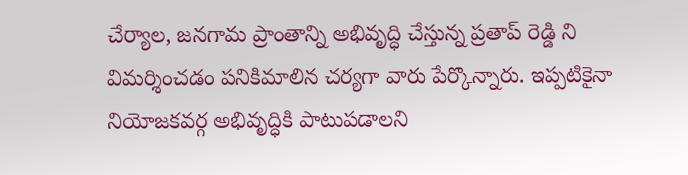చేర్యాల, జనగామ ప్రాంతాన్ని అభివృద్ధి చేస్తున్న ప్రతాప్ రెడ్డి ని విమర్శించడం పనికిమాలిన చర్యగా వారు పేర్కొన్నారు. ఇప్పటికైనా నియోజకవర్గ అభివృద్ధికి పాటుపడాలని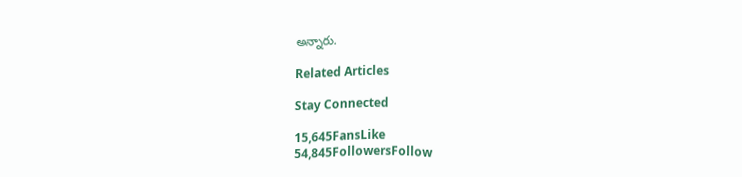అన్నారు.

Related Articles

Stay Connected

15,645FansLike
54,845FollowersFollow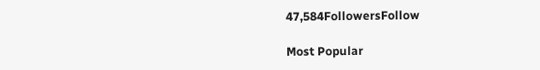47,584FollowersFollow

Most Popular